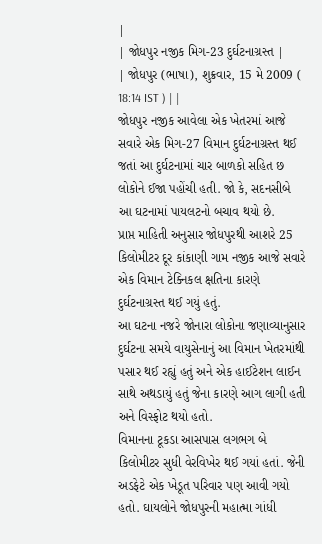|
| જોધપુર નજીક મિગ-23 દુર્ઘટનાગ્રસ્ત |
| જોધપુર (ભાષા), શુક્રવાર, 15 મે 2009 ( 18:14 IST ) | |
જોધપુર નજીક આવેલા એક ખેતરમાં આજે સવારે એક મિગ-27 વિમાન દુર્ઘટનાગ્રસ્ત થઈ જતાં આ દુર્ઘટનામાં ચાર બાળકો સહિત છ લોકોને ઈજા પહોંચી હતી. જો કે, સદનસીબે આ ઘટનામાં પાયલટનો બચાવ થયો છે.
પ્રાપ્ત માહિતી અનુસાર જોધપુરથી આશરે 25 કિલોમીટર દૂર કાંકાણી ગામ નજીક આજે સવારે એક વિમાન ટેક્નિકલ ક્ષતિના કારણે દુર્ઘટનાગ્રસ્ત થઈ ગયું હતું.
આ ઘટના નજરે જોનારા લોકોના જણાવ્યાનુસાર દુર્ઘટના સમયે વાયુસેનાનું આ વિમાન ખેતરમાંથી પસાર થઈ રહ્યું હતું અને એક હાઈટેશન લાઈન સાથે અથડાયું હતું જેના કારણે આગ લાગી હતી અને વિસ્ફોટ થયો હતો.
વિમાનના ટૂકડા આસપાસ લગભગ બે કિલોમીટર સુધી વેરવિખેર થઈ ગયાં હતાં. જેની અડફેટે એક ખેડૂત પરિવાર પણ આવી ગયો હતો. ઘાયલોને જોધપુરની મહાત્મા ગાંધી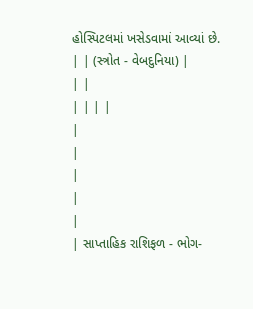હોસ્પિટલમાં ખસેડવામાં આવ્યાં છે.
| | (સ્ત્રોત - વેબદુનિયા) |
| |
| | | |
|
|
|
|
|
| સાપ્તાહિક રાશિફળ - ભોગ-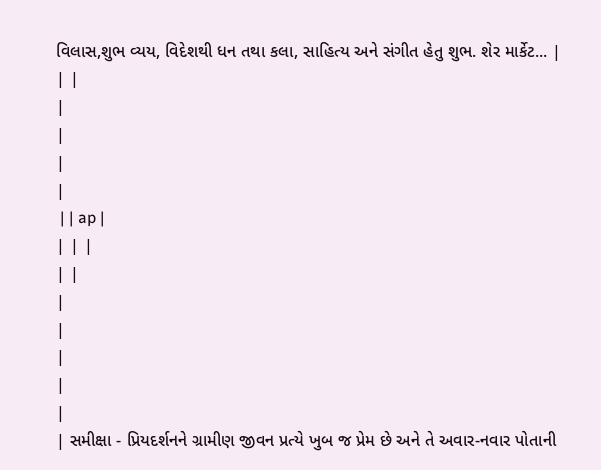વિલાસ,શુભ વ્યય, વિદેશથી ધન તથા કલા, સાહિત્ય અને સંગીત હેતુ શુભ. શેર માર્કેટ... |
| |
|
|
|
|
 | | ap |
| | |
| |
|
|
|
|
|
| સમીક્ષા - પ્રિયદર્શનને ગ્રામીણ જીવન પ્રત્યે ખુબ જ પ્રેમ છે અને તે અવાર-નવાર પોતાની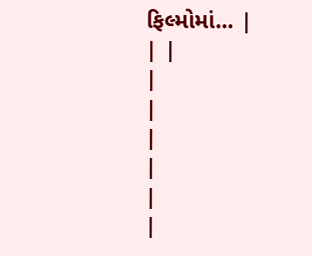ફિલ્મોમાં... |
| |
|
|
|
|
|
|